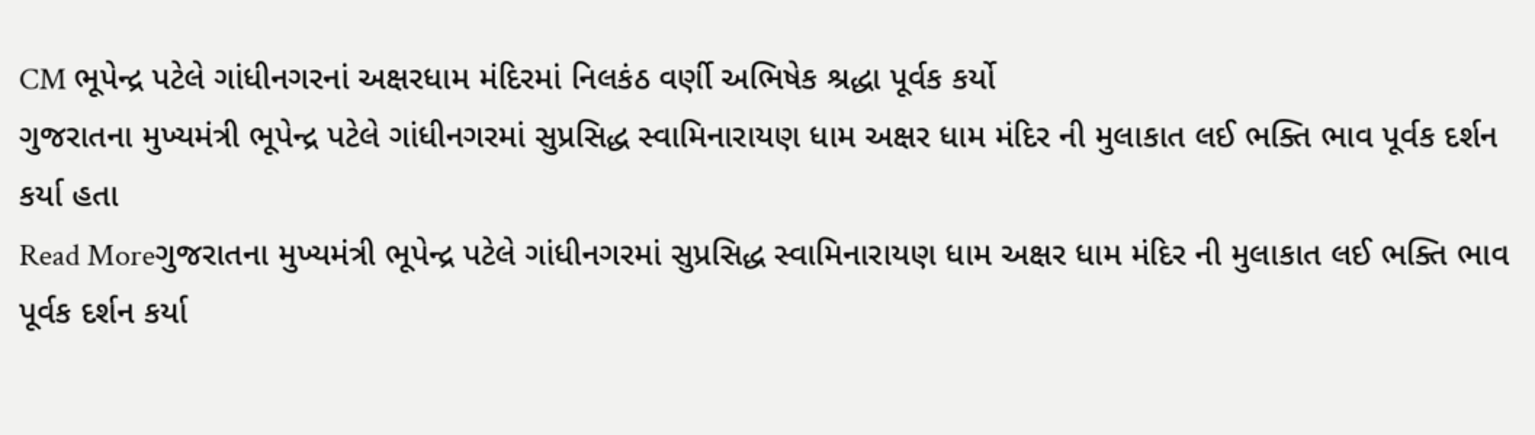CM ભૂપેન્દ્ર પટેલે ગાંધીનગરનાં અક્ષરધામ મંદિરમાં નિલકંઠ વર્ણી અભિષેક શ્રદ્ધા પૂર્વક કર્યો
ગુજરાતના મુખ્યમંત્રી ભૂપેન્દ્ર પટેલે ગાંધીનગરમાં સુપ્રસિદ્ધ સ્વામિનારાયણ ધામ અક્ષર ધામ મંદિર ની મુલાકાત લઈ ભક્તિ ભાવ પૂર્વક દર્શન કર્યા હતા
Read Moreગુજરાતના મુખ્યમંત્રી ભૂપેન્દ્ર પટેલે ગાંધીનગરમાં સુપ્રસિદ્ધ સ્વામિનારાયણ ધામ અક્ષર ધામ મંદિર ની મુલાકાત લઈ ભક્તિ ભાવ પૂર્વક દર્શન કર્યા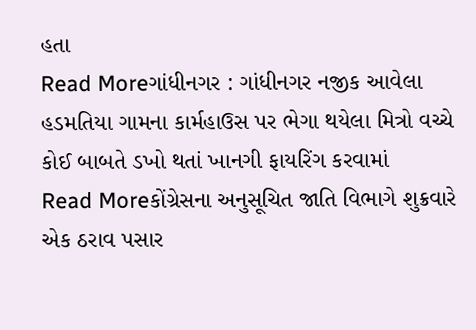હતા
Read Moreગાંધીનગર : ગાંધીનગર નજીક આવેલા હડમતિયા ગામના કાર્મહાઉસ પર ભેગા થયેલા મિત્રો વચ્ચે કોઈ બાબતે ડખો થતાં ખાનગી ફાયરિંગ કરવામાં
Read Moreકોંગ્રેસના અનુસૂચિત જાતિ વિભાગે શુક્રવારે એક ઠરાવ પસાર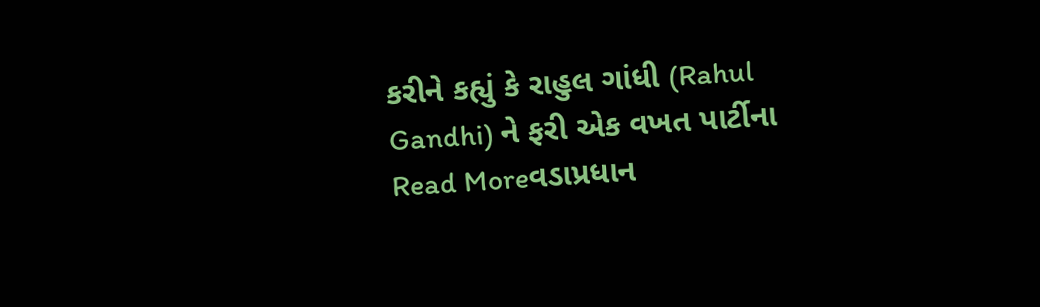કરીને કહ્યું કે રાહુલ ગાંધી (Rahul Gandhi) ને ફરી એક વખત પાર્ટીના
Read Moreવડાપ્રધાન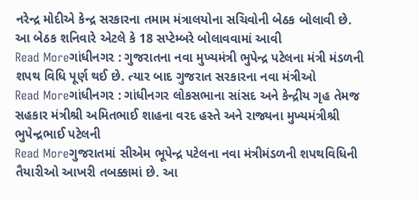નરેન્દ્ર મોદીએ કેન્દ્ર સરકારના તમામ મંત્રાલયોના સચિવોની બેઠક બોલાવી છે. આ બેઠક શનિવારે એટલે કે 18 સપ્ટેમ્બરે બોલાવવામાં આવી
Read Moreગાંધીનગર : ગુજરાતના નવા મુખ્યમંત્રી ભુપેન્દ્ર પટેલના મંત્રી મંડળની શપથ વિધિ પૂર્ણ થઈ છે. ત્યાર બાદ ગુજરાત સરકારના નવા મંત્રીઓ
Read Moreગાંધીનગર : ગાંધીનગર લોકસભાના સાંસદ અને કેન્દ્રીય ગૃહ તેમજ સહકાર મંત્રીશ્રી અમિતભાઈ શાહના વરદ હસ્તે અને રાજ્યના મુખ્યમંત્રીશ્રી ભુપેન્દ્રભાઈ પટેલની
Read Moreગુજરાતમાં સીએમ ભૂપેન્દ્ર પટેલના નવા મંત્રીમંડળની શપથવિધિની તૈયારીઓ આખરી તબક્કામાં છે. આ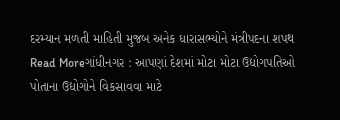દરમ્યાન મળતી માહિતી મુજબ અનેક ધારાસભ્યોને મંત્રીપદના શપથ
Read Moreગાંધીનગર : આપણાં દેશમાં મોટા મોટા ઉદ્યોગપતિઓ પોતાના ઉદ્યોગોને વિકસાવવા માટે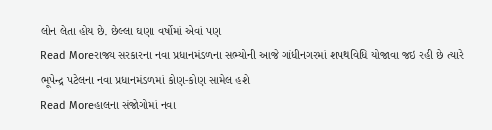લોન લેતા હોય છે. છેલ્લા ઘણા વર્ષોમાં એવાં પણ
Read Moreરાજ્ય સરકારના નવા પ્રધાનમંડળના સભ્યોની આજે ગાંધીનગરમાં શપથવિધિ યોજાવા જઇ રહી છે ત્યારે ભૂપેન્દ્ર પટેલના નવા પ્રધાનમંડળમાં કોણ-કોણ સામેલ હશે
Read Moreહાલના સંજોગોમાં નવા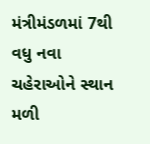મંત્રીમંડળમાં 7થી વધુ નવા ચહેરાઓને સ્થાન મળી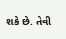શકે છે. તેવી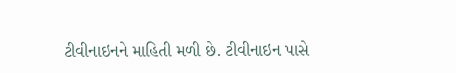ટીવીનાઇનને માહિતી મળી છે. ટીવીનાઇન પાસે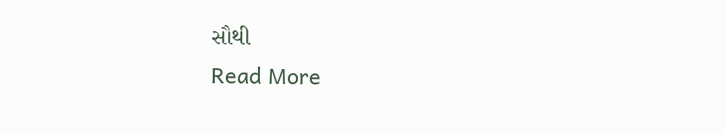સૌથી
Read More